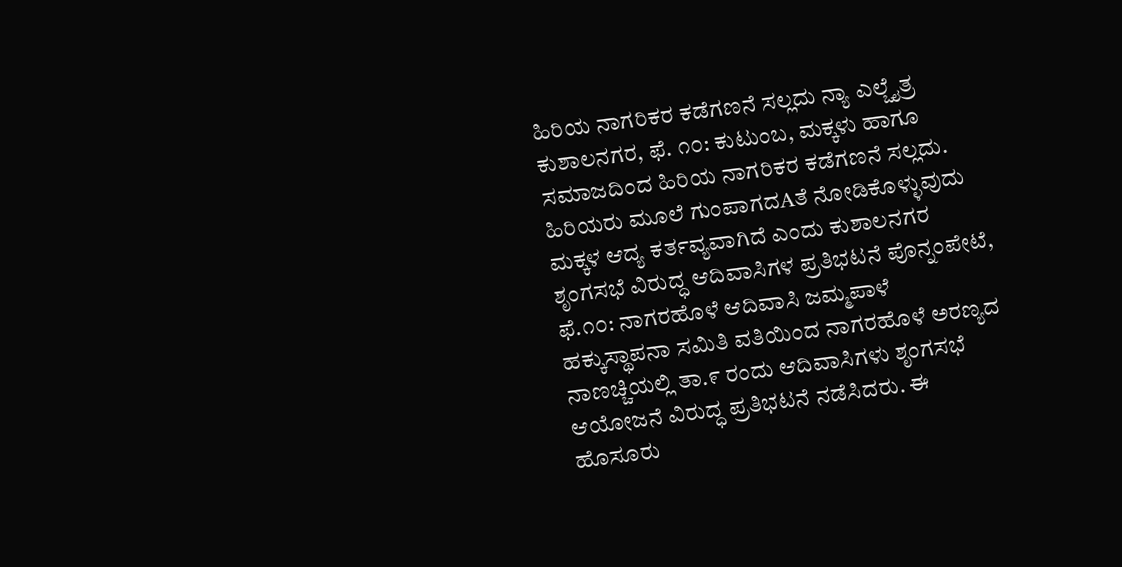ಹಿರಿಯ ನಾಗರಿಕರ ಕಡೆಗಣನೆ ಸಲ್ಲದು ನ್ಯಾ ಎಲ್ಚೈತ್ರ ಕುಶಾಲನಗರ, ಫೆ. ೧೦: ಕುಟುಂಬ, ಮಕ್ಕಳು ಹಾಗೂ ಸಮಾಜದಿಂದ ಹಿರಿಯ ನಾಗರಿಕರ ಕಡೆಗಣನೆ ಸಲ್ಲದು. ಹಿರಿಯರು ಮೂಲೆ ಗುಂಪಾಗದAತೆ ನೋಡಿಕೊಳ್ಳುವುದು ಮಕ್ಕಳ ಆದ್ಯ ಕರ್ತವ್ಯವಾಗಿದೆ ಎಂದು ಕುಶಾಲನಗರ
ಶೃಂಗಸಭೆ ವಿರುದ್ಧ ಆದಿವಾಸಿಗಳ ಪ್ರತಿಭಟನೆ ಪೊನ್ನಂಪೇಟೆ, ಫೆ.೧೦: ನಾಗರಹೊಳೆ ಆದಿವಾಸಿ ಜಮ್ಮಪಾಳೆ ಹಕ್ಕುಸ್ಥಾಪನಾ ಸಮಿತಿ ವತಿಯಿಂದ ನಾಗರಹೊಳೆ ಅರಣ್ಯದ ನಾಣಚ್ಚಿಯಲ್ಲಿ ತಾ.೯ ರಂದು ಆದಿವಾಸಿಗಳು ಶೃಂಗಸಭೆ ಆಯೋಜನೆ ವಿರುದ್ಧ ಪ್ರತಿಭಟನೆ ನಡೆಸಿದರು. ಈ
ಹೊಸೂರು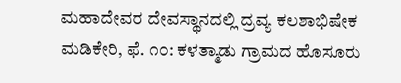ಮಹಾದೇವರ ದೇವಸ್ಥಾನದಲ್ಲಿ ದ್ರವ್ಯ ಕಲಶಾಭಿಷೇಕ ಮಡಿಕೇರಿ, ಫೆ. ೧೦: ಕಳತ್ಮಾಡು ಗ್ರಾಮದ ಹೊಸೂರು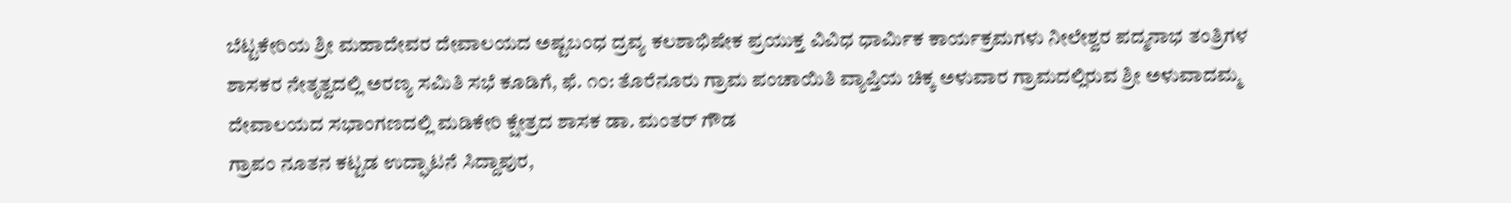ಬೆಟ್ಟಕೇರಿಯ ಶ್ರೀ ಮಹಾದೇವರ ದೇವಾಲಯದ ಅಷ್ಟಬಂಧ ದ್ರವ್ಯ ಕಲಶಾಭಿಷೇಕ ಪ್ರಯುಕ್ತ ವಿವಿಧ ಧಾರ್ಮಿಕ ಕಾರ್ಯಕ್ರಮಗಳು ನೀಲೇಶ್ವರ ಪದ್ಮನಾಭ ತಂತ್ರಿಗಳ
ಶಾಸಕರ ನೇತೃತ್ವದಲ್ಲಿ ಅರಣ್ಯ ಸಮಿತಿ ಸಭೆ ಕೂಡಿಗೆ, ಫೆ. ೧೦: ತೊರೆನೂರು ಗ್ರಾಮ ಪಂಚಾಯಿತಿ ವ್ಯಾಪ್ತಿಯ ಚಿಕ್ಕ ಅಳುವಾರ ಗ್ರಾಮದಲ್ಲಿರುವ ಶ್ರೀ ಅಳುವಾದಮ್ಮ ದೇವಾಲಯದ ಸಭಾಂಗಣದಲ್ಲಿ ಮಡಿಕೇರಿ ಕ್ಷೇತ್ರದ ಶಾಸಕ ಡಾ. ಮಂತರ್ ಗೌಡ
ಗ್ರಾಪಂ ನೂತನ ಕಟ್ಟಡ ಉದ್ಘಾಟನೆ ಸಿದ್ದಾಪುರ,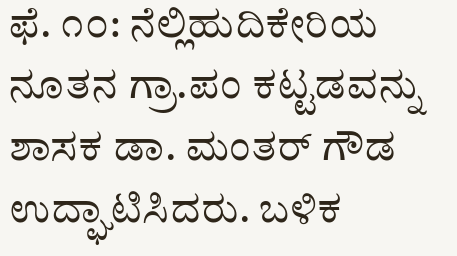ಫೆ. ೧೦: ನೆಲ್ಲಿಹುದಿಕೇರಿಯ ನೂತನ ಗ್ರಾ.ಪಂ ಕಟ್ಟಡವನ್ನು ಶಾಸಕ ಡಾ. ಮಂತರ್ ಗೌಡ ಉದ್ಘಾಟಿಸಿದರು. ಬಳಿಕ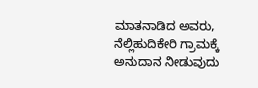ಮಾತನಾಡಿದ ಅವರು, ನೆಲ್ಲಿಹುದಿಕೇರಿ ಗ್ರಾಮಕ್ಕೆ ಅನುದಾನ ನೀಡುವುದು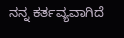ನನ್ನ ಕರ್ತವ್ಯವಾಗಿದೆ